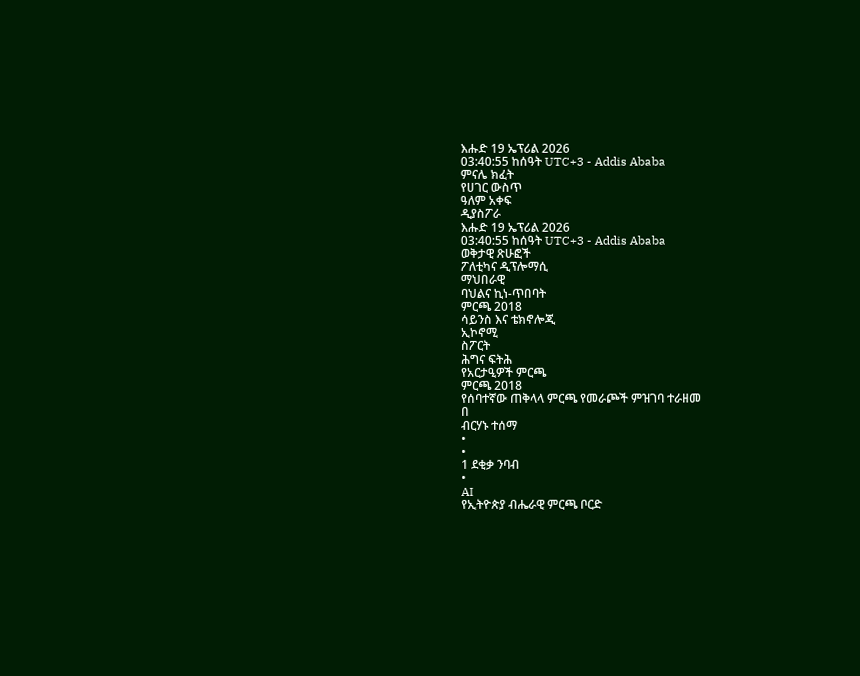እሑድ 19 ኤፕሪል 2026
03:40:55 ከሰዓት UTC+3 - Addis Ababa
ምናሌ ክፈት
የሀገር ውስጥ
ዓለም አቀፍ
ዲያስፖራ
እሑድ 19 ኤፕሪል 2026
03:40:55 ከሰዓት UTC+3 - Addis Ababa
ወቅታዊ ጽሁፎች
ፖለቲካና ዲፕሎማሲ
ማህበራዊ
ባህልና ኪነ-ጥበባት
ምርጫ 2018
ሳይንስ እና ቴክኖሎጂ
ኢኮኖሚ
ስፖርት
ሕግና ፍትሕ
የአርታዒዎች ምርጫ
ምርጫ 2018
የሰባተኛው ጠቅላላ ምርጫ የመራጮች ምዝገባ ተራዘመ
በ
ብርሃኑ ተሰማ
•
•
1 ደቂቃ ንባብ
•
AI
የኢትዮጵያ ብሔራዊ ምርጫ ቦርድ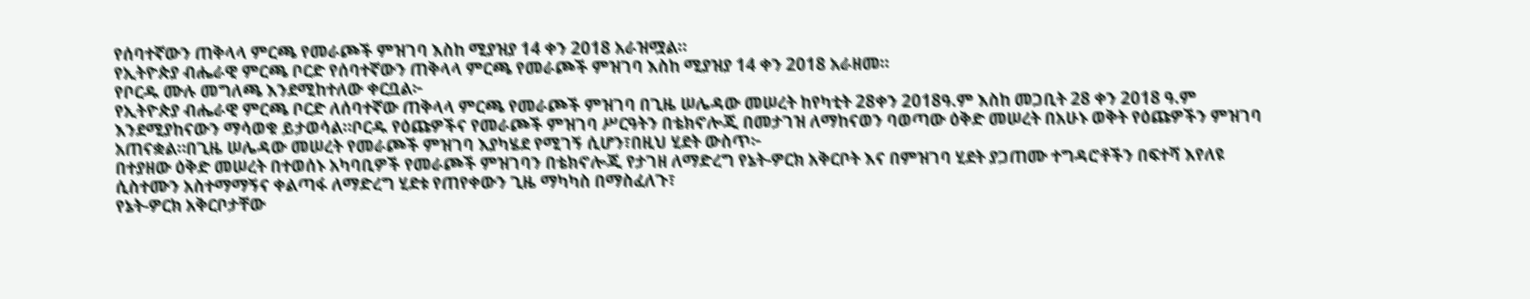የሰባተኛውን ጠቅላላ ምርጫ የመራጮች ምዝገባ እስከ ሚያዝያ 14 ቀን 2018 አራዝሟል።
የኢትዮጵያ ብሔራዊ ምርጫ ቦርድ የሰባተኛውን ጠቅላላ ምርጫ የመራጮች ምዝገባ እስከ ሚያዝያ 14 ቀን 2018 አራዘመ።
የቦርዱ ሙሉ መግለጫ እንደሚከተለው ቀርቧል፦
የኢትዮጵያ ብሔራዊ ምርጫ ቦርድ ለሰባተኛው ጠቅላላ ምርጫ የመራጮች ምዝገባ በጊዜ ሠሌዳው መሠረት ከየካቲት 28ቀን 2018ዓ.ም እስከ መጋቢት 28 ቀን 2018 ዓ.ም እንደሚያከናውን ማሳወቁ ይታወሳል።ቦርዱ የዕጩዎችና የመራጮች ምዝገባ ሥርዓትን በቴክኖሎጂ በመታገዝ ለማከናወን ባወጣው ዕቅድ መሠረት በአሁኑ ወቅት የዕጩዎችን ምዝገባ አጠናቋል።በጊዜ ሠሌዳው መሠረት የመራጮች ምዝገባ እያካሄደ የሚገኝ ሲሆን፣በዚህ ሂደት ውስጥ፦
በተያዘው ዕቅድ መሠረት በተወሰኑ አካባቢዎች የመራጮች ምዝገባን በቴክኖሎጂ የታገዘ ለማድረግ የኔት-ዎርክ አቅርቦት እና በምዝገባ ሂደት ያጋጠሙ ተግዳሮቶችን በፍተሻ እየለዩ ሲስተሙን አስተማማኝና ቀልጣፋ ለማድረግ ሂደቱ የጠየቀውን ጊዜ ማካካስ በማስፈለጉ፣
የኔት-ዎርክ አቅርቦታቸው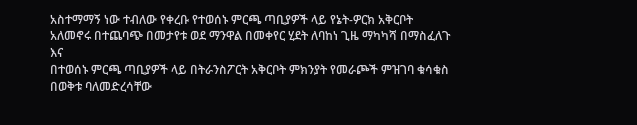አስተማማኝ ነው ተብለው የቀረቡ የተወሰኑ ምርጫ ጣቢያዎች ላይ የኔት-ዎርክ አቅርቦት አለመኖሩ በተጨባጭ በመታየቱ ወደ ማንዋል በመቀየር ሂደት ለባከነ ጊዜ ማካካሻ በማስፈለጉ እና
በተወሰኑ ምርጫ ጣቢያዎች ላይ በትራንስፖርት አቅርቦት ምክንያት የመራጮች ምዝገባ ቁሳቁስ በወቅቱ ባለመድረሳቸው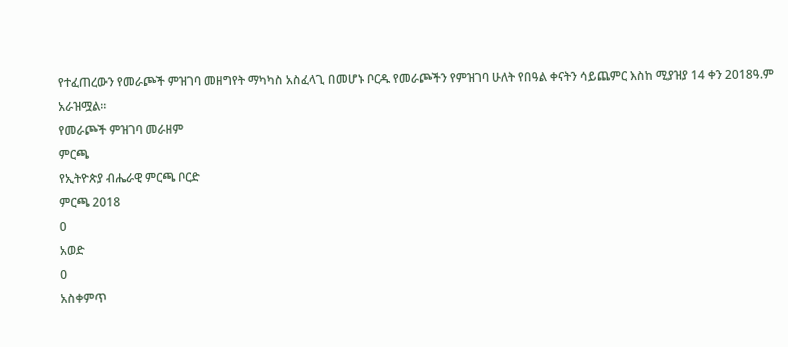የተፈጠረውን የመራጮች ምዝገባ መዘግየት ማካካስ አስፈላጊ በመሆኑ ቦርዱ የመራጮችን የምዝገባ ሁለት የበዓል ቀናትን ሳይጨምር እስከ ሚያዝያ 14 ቀን 2018ዓ.ም አራዝሟል።
የመራጮች ምዝገባ መራዘም
ምርጫ
የኢትዮጵያ ብሔራዊ ምርጫ ቦርድ
ምርጫ 2018
0
አወድ
0
አስቀምጥ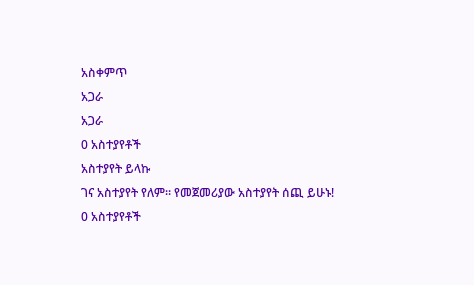አስቀምጥ
አጋራ
አጋራ
0 አስተያየቶች
አስተያየት ይላኩ
ገና አስተያየት የለም። የመጀመሪያው አስተያየት ሰጪ ይሁኑ!
0 አስተያየቶች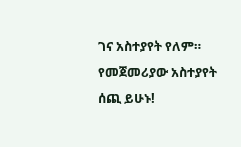ገና አስተያየት የለም። የመጀመሪያው አስተያየት ሰጪ ይሁኑ!